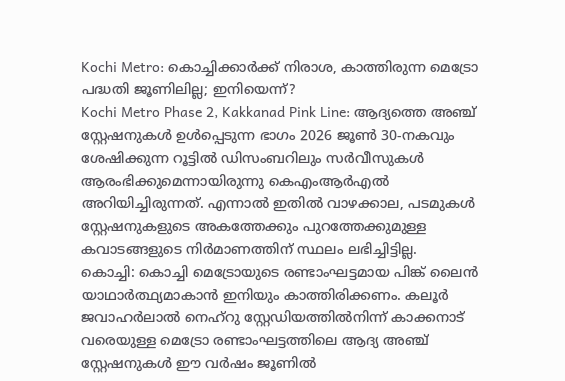Kochi Metro: കൊച്ചിക്കാർക്ക് നിരാശ, കാത്തിരുന്ന മെട്രോ പദ്ധതി ജൂണിലില്ല; ഇനിയെന്ന്?
Kochi Metro Phase 2, Kakkanad Pink Line: ആദ്യത്തെ അഞ്ച് സ്റ്റേഷനുകൾ ഉൾപ്പെടുന്ന ഭാഗം 2026 ജൂൺ 30-നകവും ശേഷിക്കുന്ന റൂട്ടിൽ ഡിസംബറിലും സർവീസുകൾ ആരംഭിക്കുമെന്നായിരുന്നു കെഎംആർഎൽ അറിയിച്ചിരുന്നത്. എന്നാൽ ഇതിൽ വാഴക്കാല, പടമുകൾ സ്റ്റേഷനുകളുടെ അകത്തേക്കും പുറത്തേക്കുമുള്ള കവാടങ്ങളുടെ നിർമാണത്തിന് സ്ഥലം ലഭിച്ചിട്ടില്ല.
കൊച്ചി: കൊച്ചി മെട്രോയുടെ രണ്ടാംഘട്ടമായ പിങ്ക് ലൈൻ യാഥാർത്ഥ്യമാകാൻ ഇനിയും കാത്തിരിക്കണം. കലൂർ ജവാഹർലാൽ നെഹ്റു സ്റ്റേഡിയത്തിൽനിന്ന് കാക്കനാട് വരെയുള്ള മെട്രോ രണ്ടാംഘട്ടത്തിലെ ആദ്യ അഞ്ച് സ്റ്റേഷനുകൾ ഈ വർഷം ജൂണിൽ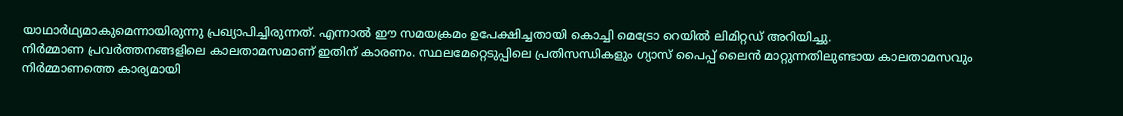യാഥാർഥ്യമാകുമെന്നായിരുന്നു പ്രഖ്യാപിച്ചിരുന്നത്. എന്നാൽ ഈ സമയക്രമം ഉപേക്ഷിച്ചതായി കൊച്ചി മെട്രോ റെയിൽ ലിമിറ്റഡ് അറിയിച്ചു.
നിർമ്മാണ പ്രവർത്തനങ്ങളിലെ കാലതാമസമാണ് ഇതിന് കാരണം. സ്ഥലമേറ്റെടുപ്പിലെ പ്രതിസന്ധികളും ഗ്യാസ് പൈപ്പ് ലൈൻ മാറ്റുന്നതിലുണ്ടായ കാലതാമസവും നിർമ്മാണത്തെ കാര്യമായി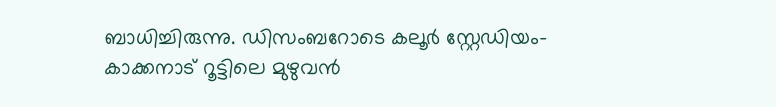ബാധിച്ചിരുന്നു. ഡിസംബറോടെ കലൂർ സ്റ്റേഡിയം-കാക്കനാട് റൂട്ടിലെ മുഴുവൻ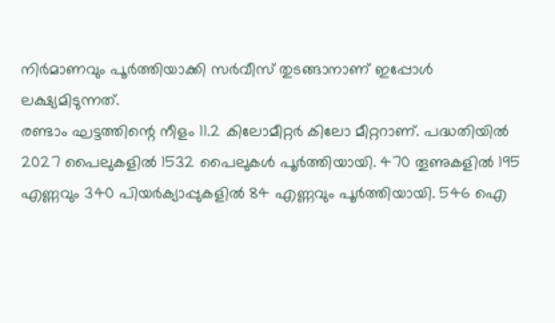നിർമാണവും പൂർത്തിയാക്കി സർവീസ് തുടങ്ങാനാണ് ഇപ്പോൾ ലക്ഷ്യമിടുന്നത്.
രണ്ടാം ഘട്ടത്തിന്റെ നീളം 11.2 കിലോമീറ്റർ കിലോ മീറ്ററാണ്. പദ്ധതിയിൽ 2027 പൈലുകളിൽ 1532 പൈലുകൾ പൂർത്തിയായി. 470 തൂണുകളിൽ 195 എണ്ണവും 340 പിയർക്യാപ്പുകളിൽ 84 എണ്ണവും പൂർത്തിയായി. 546 ഐ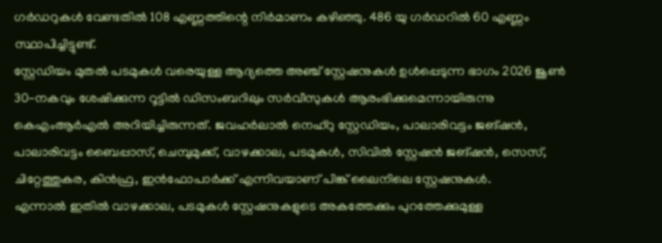ഗർഡറുകൾ വേണ്ടതിൽ 108 എണ്ണത്തിന്റെ നിർമാണം കഴിഞ്ഞു. 486 യു ഗർഡറിൽ 60 എണ്ണം സ്ഥാപിച്ചിട്ടുണ്ട്.
സ്റ്റേഡിയം മുതൽ പടമുകൾ വരെയുള്ള ആദ്യത്തെ അഞ്ച് സ്റ്റേഷനുകൾ ഉൾപ്പെടുന്ന ഭാഗം 2026 ജൂൺ 30-നകവും ശേഷിക്കുന്ന റൂട്ടിൽ ഡിസംബറിലും സർവീസുകൾ ആരംഭിക്കുമെന്നായിരുന്നു കെഎംആർഎൽ അറിയിച്ചിരുന്നത്. ജവഹർലാൽ നെഹ്റു സ്റ്റേഡിയം, പാലാരിവട്ടം ജങ്ഷൻ, പാലാരിവട്ടം ബൈപ്പാസ്, ചെമ്പുമുക്ക്, വാഴക്കാല, പടമുകൾ, സിവിൽ സ്റ്റേഷൻ ജങ്ഷൻ, സെസ്, ചിറ്റേത്തുകര, കിൻഫ്ര, ഇൻഫോപാർക്ക് എന്നിവയാണ് പിങ്ക് ലൈനിലെ സ്റ്റേഷനുകൾ.
എന്നാൽ ഇതിൽ വാഴക്കാല, പടമുകൾ സ്റ്റേഷനുകളുടെ അകത്തേക്കും പുറത്തേക്കുമുള്ള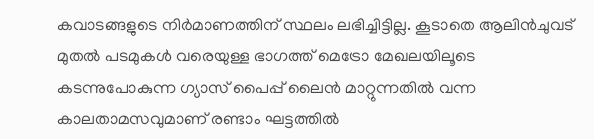കവാടങ്ങളുടെ നിർമാണത്തിന് സ്ഥലം ലഭിച്ചിട്ടില്ല. കൂടാതെ ആലിൻചുവട് മുതൽ പടമുകൾ വരെയുള്ള ഭാഗത്ത് മെട്രോ മേഖലയിലൂടെ കടന്നുപോകുന്ന ഗ്യാസ് പൈപ്പ് ലൈൻ മാറ്റുന്നതിൽ വന്ന കാലതാമസവുമാണ് രണ്ടാം ഘട്ടത്തിൽ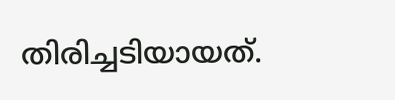തിരിച്ചടിയായത്.